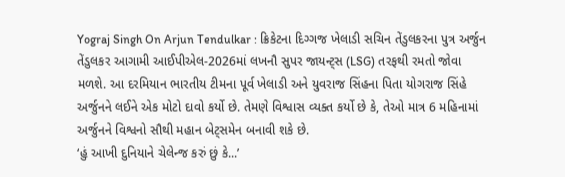Yograj Singh On Arjun Tendulkar : ક્રિકેટના દિગ્ગજ ખેલાડી સચિન તેંડુલકરના પુત્ર અર્જુન તેંડુલકર આગામી આઈપીએલ-2026માં લખનૌ સુપર જાયન્ટ્સ (LSG) તરફથી રમતો જોવા મળશે. આ દરમિયાન ભારતીય ટીમના પૂર્વ ખેલાડી અને યુવરાજ સિંહના પિતા યોગરાજ સિંહે અર્જુનને લઈને એક મોટો દાવો કર્યો છે. તેમણે વિશ્વાસ વ્યક્ત કર્યો છે કે, તેઓ માત્ર 6 મહિનામાં અર્જુનને વિશ્વનો સૌથી મહાન બેટ્સમેન બનાવી શકે છે.
‘હું આખી દુનિયાને ચેલેન્જ કરું છું કે...’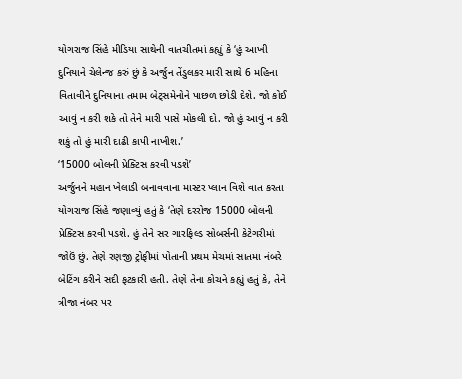યોગરાજ સિંહે મીડિયા સાથેની વાતચીતમાં કહ્યું કે ‘હું આખી દુનિયાને ચેલેન્જ કરું છું કે અર્જુન તેંડુલકર મારી સાથે 6 મહિના વિતાવીને દુનિયાના તમામ બેટ્સમેનોને પાછળ છોડી દેશે. જો કોઈ આવું ન કરી શકે તો તેને મારી પાસે મોકલી દો. જો હું આવું ન કરી શકું તો હું મારી દાઢી કાપી નાખીશ.’
‘15000 બોલની પ્રેક્ટિસ કરવી પડશે’
અર્જુનને મહાન ખેલાડી બનાવવાના માસ્ટર પ્લાન વિશે વાત કરતા યોગરાજ સિંહે જણાવ્યું હતું કે ‘તેણે દરરોજ 15000 બોલની પ્રેક્ટિસ કરવી પડશે. હું તેને સર ગારફિલ્ડ સોબર્સની કેટેગરીમાં જોઉં છું. તેણે રણજી ટ્રોફીમાં પોતાની પ્રથમ મેચમાં સાતમા નંબરે બેટિંગ કરીને સદી ફટકારી હતી. તેણે તેના કોચને કહ્યું હતું કે, તેને ત્રીજા નંબર પર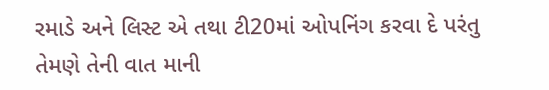રમાડે અને લિસ્ટ એ તથા ટી20માં ઓપનિંગ કરવા દે પરંતુ તેમણે તેની વાત માની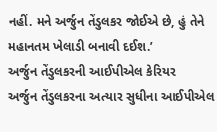નહીં. મને અર્જુન તેંડુલકર જોઈએ છે, હું તેને મહાનતમ ખેલાડી બનાવી દઈશ.’
અર્જુન તેંડુલકરની આઈપીએલ કેરિયર
અર્જુન તેંડુલકરના અત્યાર સુધીના આઈપીએલ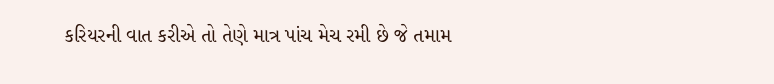કરિયરની વાત કરીએ તો તેણે માત્ર પાંચ મેચ રમી છે જે તમામ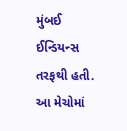મુંબઈ ઈન્ડિયન્સ તરફથી હતી. આ મેચોમાં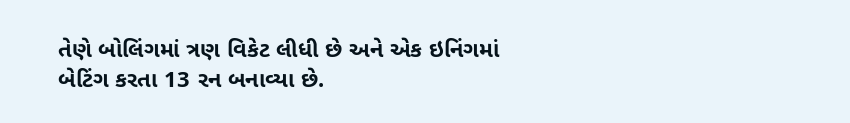તેણે બોલિંગમાં ત્રણ વિકેટ લીધી છે અને એક ઇનિંગમાં બેટિંગ કરતા 13 રન બનાવ્યા છે.